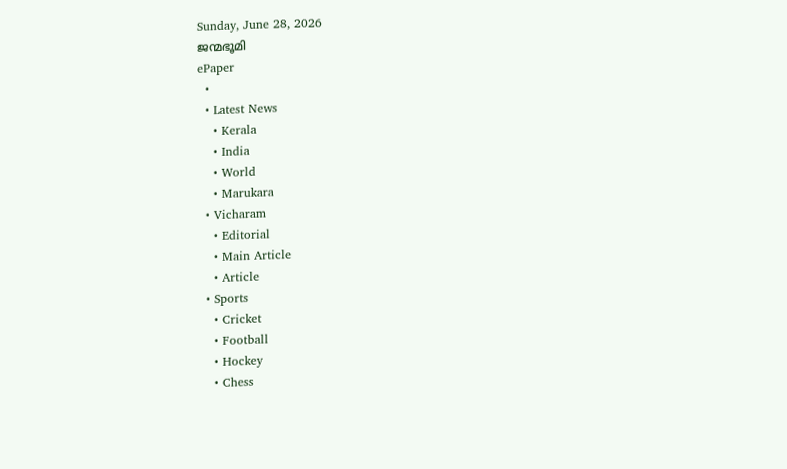Sunday, June 28, 2026
ജന്മഭൂമി
ePaper
  •
  • Latest News
    • Kerala
    • India
    • World
    • Marukara
  • Vicharam
    • Editorial
    • Main Article
    • Article
  • Sports
    • Cricket
    • Football
    • Hockey
    • Chess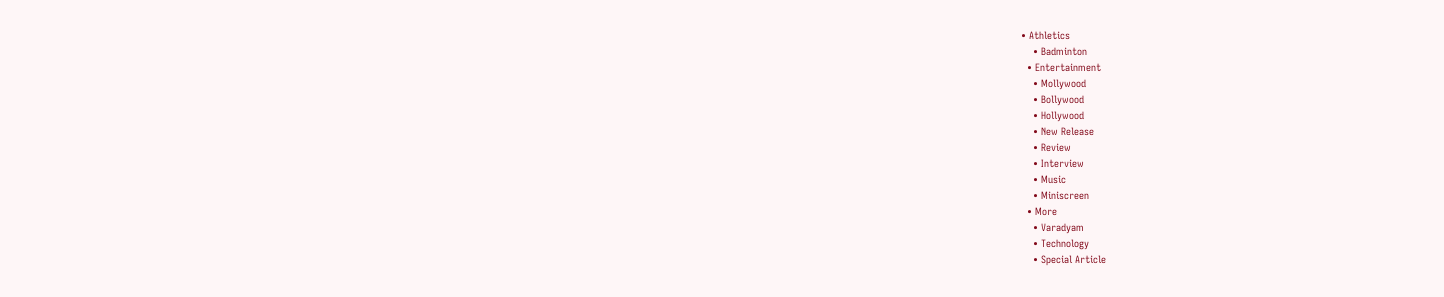• Athletics
    • Badminton
  • Entertainment
    • Mollywood
    • Bollywood
    • Hollywood
    • New Release
    • Review
    • Interview
    • Music
    • Miniscreen
  • More
    • Varadyam
    • Technology
    • Special Article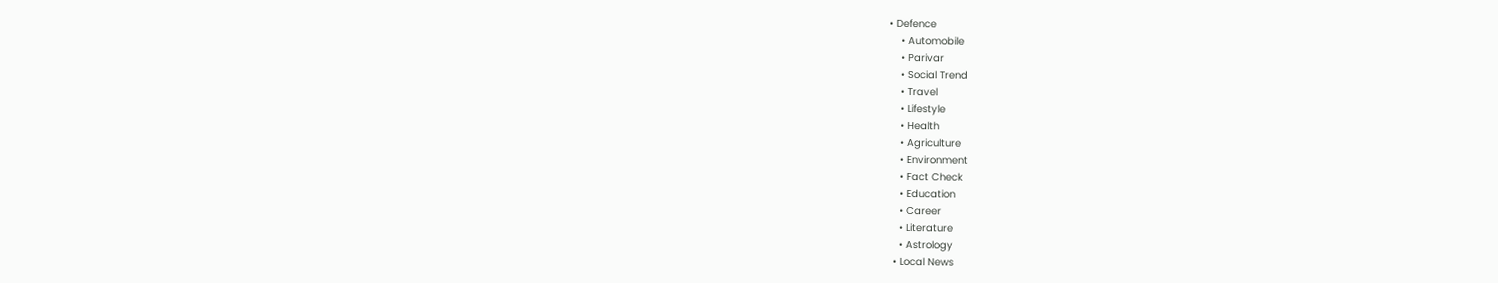• Defence
    • Automobile
    • Parivar
    • Social Trend
    • Travel
    • Lifestyle
    • Health
    • Agriculture
    • Environment
    • Fact Check
    • Education
    • Career
    • Literature
    • Astrology
  • Local News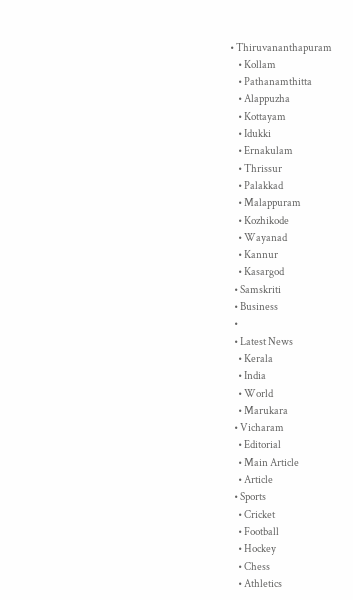• Thiruvananthapuram
    • Kollam
    • Pathanamthitta
    • Alappuzha
    • Kottayam
    • Idukki
    • Ernakulam
    • Thrissur
    • Palakkad
    • Malappuram
    • Kozhikode
    • Wayanad
    • Kannur
    • Kasargod
  • Samskriti
  • Business
  •
  • Latest News
    • Kerala
    • India
    • World
    • Marukara
  • Vicharam
    • Editorial
    • Main Article
    • Article
  • Sports
    • Cricket
    • Football
    • Hockey
    • Chess
    • Athletics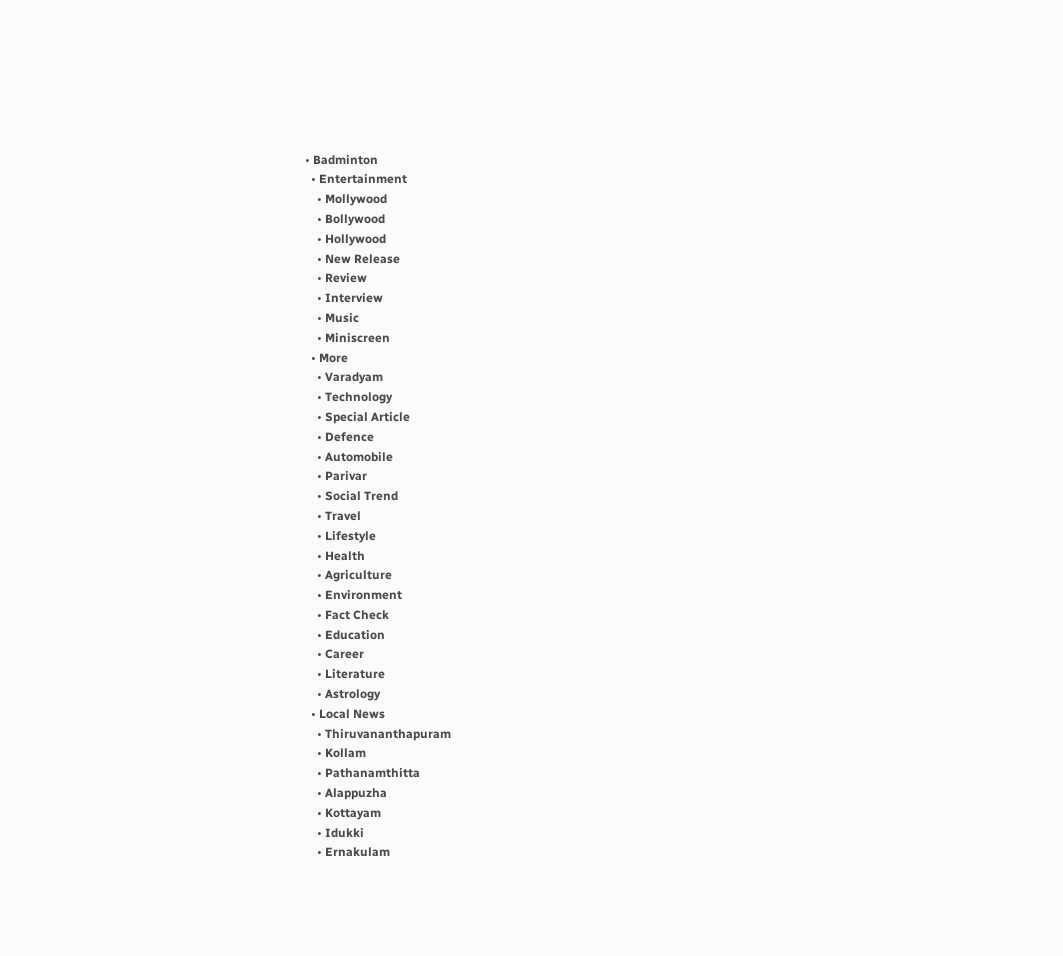• Badminton
  • Entertainment
    • Mollywood
    • Bollywood
    • Hollywood
    • New Release
    • Review
    • Interview
    • Music
    • Miniscreen
  • More
    • Varadyam
    • Technology
    • Special Article
    • Defence
    • Automobile
    • Parivar
    • Social Trend
    • Travel
    • Lifestyle
    • Health
    • Agriculture
    • Environment
    • Fact Check
    • Education
    • Career
    • Literature
    • Astrology
  • Local News
    • Thiruvananthapuram
    • Kollam
    • Pathanamthitta
    • Alappuzha
    • Kottayam
    • Idukki
    • Ernakulam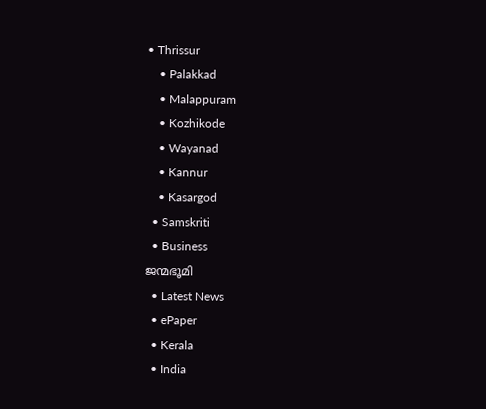• Thrissur
    • Palakkad
    • Malappuram
    • Kozhikode
    • Wayanad
    • Kannur
    • Kasargod
  • Samskriti
  • Business
ജന്മഭൂമി
  • Latest News
  • ePaper
  • Kerala
  • India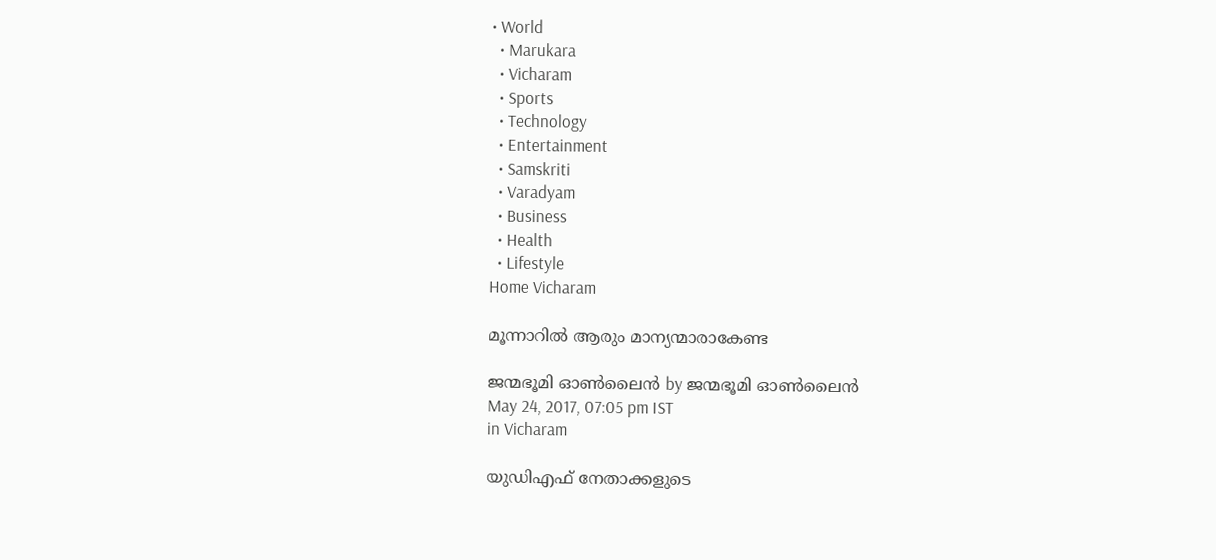• World
  • Marukara
  • Vicharam
  • Sports
  • Technology
  • Entertainment
  • Samskriti
  • Varadyam
  • Business
  • Health
  • Lifestyle
Home Vicharam

മൂന്നാറില്‍ ആരും മാന്യന്മാരാകേണ്ട

ജന്മഭൂമി ഓണ്‍ലൈന്‍ by ജന്മഭൂമി ഓണ്‍ലൈന്‍
May 24, 2017, 07:05 pm IST
in Vicharam

യുഡിഎഫ് നേതാക്കളുടെ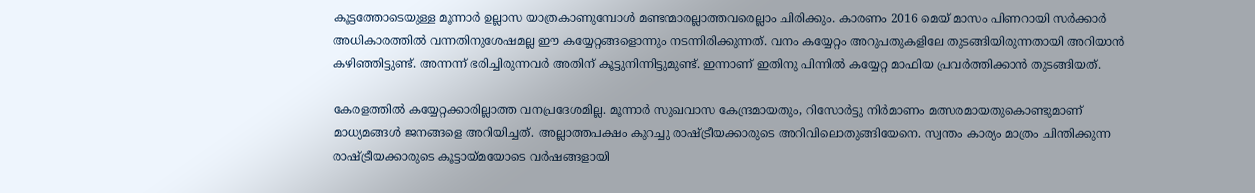കൂട്ടത്തോടെയുള്ള മൂന്നാര്‍ ഉല്ലാസ യാത്രകാണുമ്പോള്‍ മണ്ടന്മാരല്ലാത്തവരെല്ലാം ചിരിക്കും. കാരണം 2016 മെയ് മാസം പിണറായി സര്‍ക്കാര്‍ അധികാരത്തില്‍ വന്നതിനുശേഷമല്ല ഈ കയ്യേറ്റങ്ങളൊന്നും നടന്നിരിക്കുന്നത്. വനം കയ്യേറ്റം അറുപതുകളിലേ തുടങ്ങിയിരുന്നതായി അറിയാന്‍ കഴിഞ്ഞിട്ടുണ്ട്. അന്നന്ന് ഭരിച്ചിരുന്നവര്‍ അതിന് കൂട്ടുനിന്നിട്ടുമുണ്ട്. ഇന്നാണ് ഇതിനു പിന്നില്‍ കയ്യേറ്റ മാഫിയ പ്രവര്‍ത്തിക്കാന്‍ തുടങ്ങിയത്.

കേരളത്തില്‍ കയ്യേറ്റക്കാരില്ലാത്ത വനപ്രദേശമില്ല. മൂന്നാര്‍ സുഖവാസ കേന്ദ്രമായതും, റിസോര്‍ട്ടു നിര്‍മാണം മത്സരമായതുകൊണ്ടുമാണ് മാധ്യമങ്ങള്‍ ജനങ്ങളെ അറിയിച്ചത്. അല്ലാത്തപക്ഷം കുറച്ചു രാഷ്‌ട്രീയക്കാരുടെ അറിവിലൊതുങ്ങിയേനെ. സ്വന്തം കാര്യം മാത്രം ചിന്തിക്കുന്ന രാഷ്‌ട്രീയക്കാരുടെ കൂട്ടായ്‌മയോടെ വര്‍ഷങ്ങളായി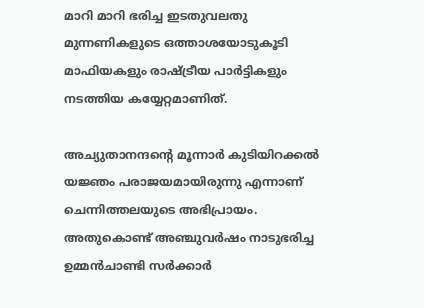മാറി മാറി ഭരിച്ച ഇടതുവലതു മുന്നണികളുടെ ഒത്താശയോടുകൂടി മാഫിയകളും രാഷ്‌ട്രീയ പാര്‍ട്ടികളും നടത്തിയ കയ്യേറ്റമാണിത്.

അച്യുതാനന്ദന്റെ മൂന്നാര്‍ കുടിയിറക്കല്‍ യജ്ഞം പരാജയമായിരുന്നു എന്നാണ് ചെന്നിത്തലയുടെ അഭിപ്രായം. അതുകൊണ്ട് അഞ്ചുവര്‍ഷം നാടുഭരിച്ച ഉമ്മന്‍ചാണ്ടി സര്‍ക്കാര്‍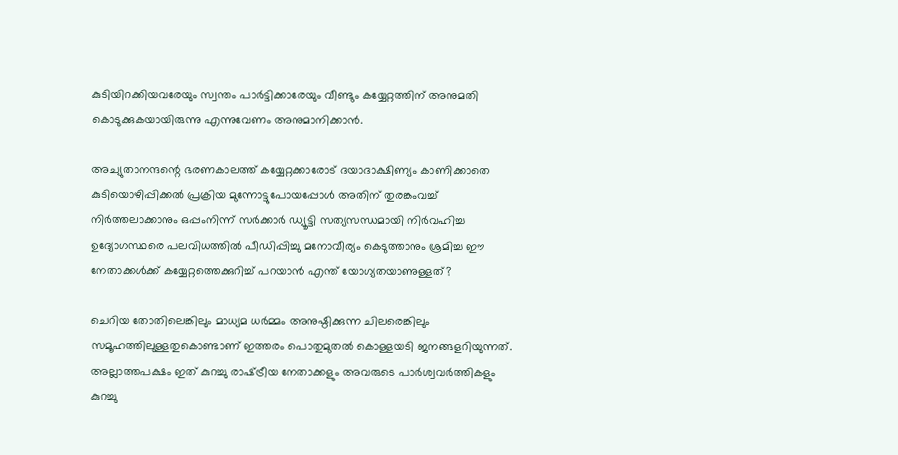കുടിയിറക്കിയവരേയും സ്വന്തം പാര്‍ട്ടിക്കാരേയും വീണ്ടും കയ്യേറ്റത്തിന് അനുമതി കൊടുക്കുകയായിരുന്നു എന്നുവേണം അനുമാനിക്കാന്‍.

അച്യുതാനന്ദന്റെ ഭരണകാലത്ത് കയ്യേറ്റക്കാരോട് ദയാദാക്ഷിണ്യം കാണിക്കാതെ കുടിയൊഴിപ്പിക്കല്‍ പ്രക്രിയ മുന്നോട്ടുപോയപ്പോള്‍ അതിന് തുരങ്കംവച്ച് നിര്‍ത്തലാക്കാനും ഒപ്പംനിന്ന് സര്‍ക്കാര്‍ ഡ്യൂട്ടി സത്യസന്ധമായി നിര്‍വഹിച്ച ഉദ്യോഗസ്ഥരെ പലവിധത്തില്‍ പീഡിപ്പിച്ചു മനോവീര്യം കെടുത്താനും ശ്രമിച്ച ഈ നേതാക്കള്‍ക്ക് കയ്യേറ്റത്തെക്കുറിച്ച് പറയാന്‍ എന്ത് യോഗ്യതയാണുള്ളത്?

ചെറിയ തോതിലെങ്കിലും മാധ്യമ ധര്‍മ്മം അനുഷ്ഠിക്കുന്ന ചിലരെങ്കിലും സമൂഹത്തിലുള്ളതുകൊണ്ടാണ് ഇത്തരം പൊതുമുതല്‍ കൊള്ളയടി ജനങ്ങളറിയുന്നത്. അല്ലാത്തപക്ഷം ഇത് കുറച്ചു രാഷ്‌ട്രീയ നേതാക്കളും അവരുടെ പാര്‍ശ്വവര്‍ത്തികളും കുറച്ചു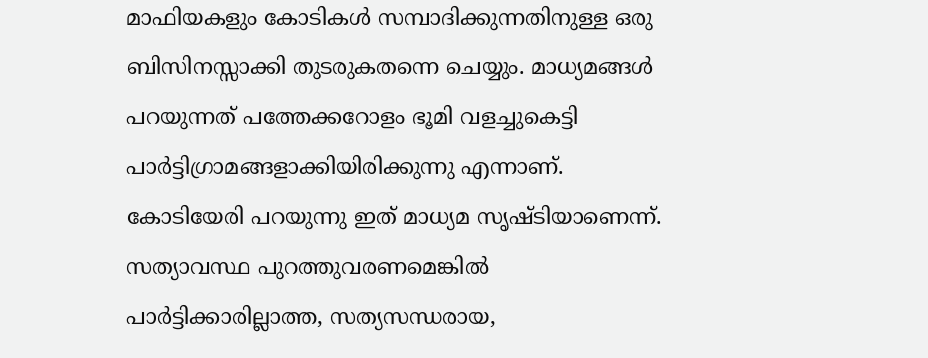മാഫിയകളും കോടികള്‍ സമ്പാദിക്കുന്നതിനുള്ള ഒരു ബിസിനസ്സാക്കി തുടരുകതന്നെ ചെയ്യും. മാധ്യമങ്ങള്‍ പറയുന്നത് പത്തേക്കറോളം ഭൂമി വളച്ചുകെട്ടി പാര്‍ട്ടിഗ്രാമങ്ങളാക്കിയിരിക്കുന്നു എന്നാണ്. കോടിയേരി പറയുന്നു ഇത് മാധ്യമ സൃഷ്ടിയാണെന്ന്. സത്യാവസ്ഥ പുറത്തുവരണമെങ്കില്‍ പാര്‍ട്ടിക്കാരില്ലാത്ത, സത്യസന്ധരായ,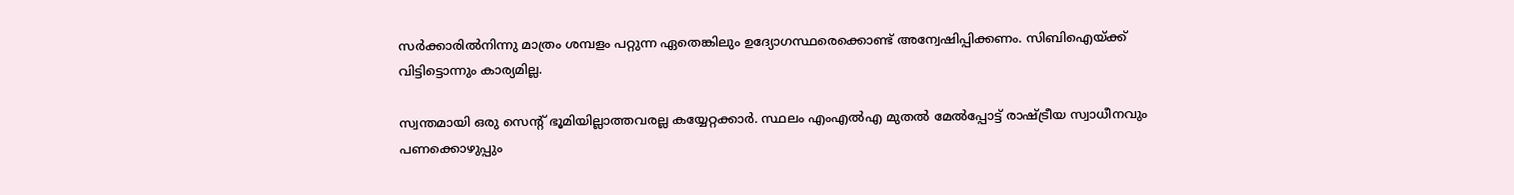സര്‍ക്കാരില്‍നിന്നു മാത്രം ശമ്പളം പറ്റുന്ന ഏതെങ്കിലും ഉദ്യോഗസ്ഥരെക്കൊണ്ട് അന്വേഷിപ്പിക്കണം. സിബിഐയ്‌ക്ക് വിട്ടിട്ടൊന്നും കാര്യമില്ല.

സ്വന്തമായി ഒരു സെന്റ് ഭൂമിയില്ലാത്തവരല്ല കയ്യേറ്റക്കാര്‍. സ്ഥലം എംഎല്‍എ മുതല്‍ മേല്‍പ്പോട്ട് രാഷ്‌ട്രീയ സ്വാധീനവും പണക്കൊഴുപ്പും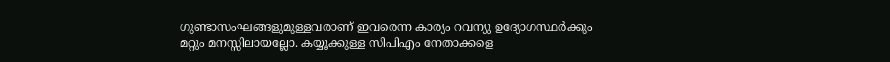ഗുണ്ടാസംഘങ്ങളുമുള്ളവരാണ് ഇവരെന്ന കാര്യം റവന്യു ഉദ്യോഗസ്ഥര്‍ക്കും മറ്റും മനസ്സിലായല്ലോ. കയ്യൂക്കുള്ള സിപിഎം നേതാക്കളെ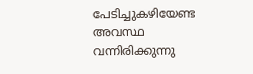പേടിച്ചുകഴിയേണ്ട അവസ്ഥ വന്നിരിക്കുന്നു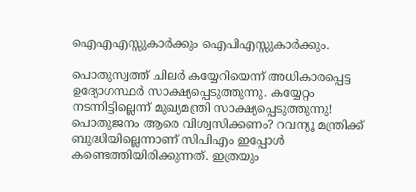ഐഎഎസ്സുകാര്‍ക്കും ഐപിഎസ്സുകാര്‍ക്കും.

പൊതുസ്വത്ത് ചിലര്‍ കയ്യേറിയെന്ന് അധികാരപ്പെട്ട ഉദ്യോഗസ്ഥര്‍ സാക്ഷ്യപ്പെടുത്തുന്നു. കയ്യേറ്റം നടന്നിട്ടില്ലെന്ന് മുഖ്യമന്ത്രി സാക്ഷ്യപ്പെടുത്തുന്നു! പൊതുജനം ആരെ വിശ്വസിക്കണം? റവന്യൂ മന്ത്രിക്ക് ബുദ്ധിയില്ലെന്നാണ് സിപിഎം ഇപ്പോള്‍ കണ്ടെത്തിയിരിക്കുന്നത്. ഇത്രയും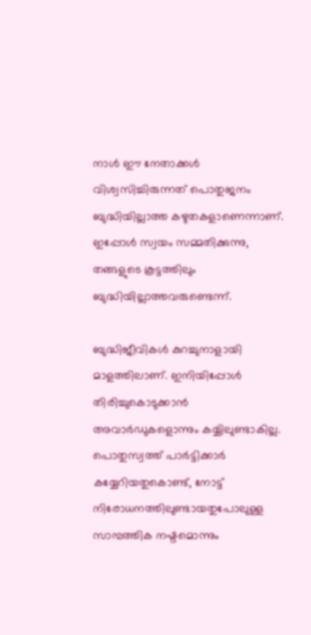നാള്‍ ഈ നേതാക്കള്‍ വിശ്വസിച്ചിരുന്നത് പൊതുജനം ബുദ്ധിയില്ലാത്ത കഴുതകളാണെന്നാണ്. ഇപ്പോള്‍ സ്വയം സമ്മതിക്കുന്നു, തങ്ങളുടെ കൂട്ടത്തിലും ബുദ്ധിയില്ലാത്തവരുണ്ടെന്ന്.

ബുദ്ധിജീവികള്‍ കുറച്ചുനാളായി മാളത്തിലാണ്. ഇനിയിപ്പോള്‍ തിരിച്ചുകൊടുക്കാന്‍ അവാര്‍ഡുകളൊന്നും കയ്യിലുണ്ടാകില്ല. പൊതുസ്വത്ത് പാര്‍ട്ടിക്കാര്‍ കയ്യേറിയതുകൊണ്ട്, നോട്ട് നിരോധനത്തിലുണ്ടായതുപോലുള്ള സാമ്പത്തിക നഷ്ടമൊന്നും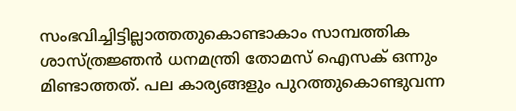സംഭവിച്ചിട്ടില്ലാത്തതുകൊണ്ടാകാം സാമ്പത്തിക ശാസ്ത്രജ്ഞന്‍ ധനമന്ത്രി തോമസ് ഐസക് ഒന്നും മിണ്ടാത്തത്. പല കാര്യങ്ങളും പുറത്തുകൊണ്ടുവന്ന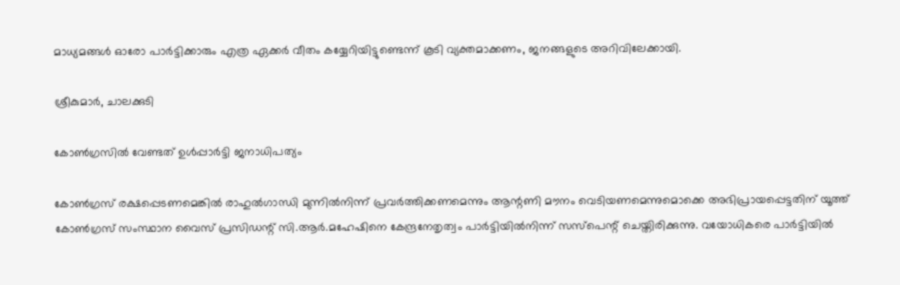മാധ്യമങ്ങള്‍ ഓരോ പാര്‍ട്ടിക്കാരും എത്ര ഏക്കര്‍ വീതം കയ്യേറിയിട്ടുണ്ടെന്ന് കൂടി വ്യക്തമാക്കണം, ജനങ്ങളുടെ അറിവിലേക്കായി.

ശ്രീകുമാര്‍, ചാലക്കുടി

കോണ്‍ഗ്രസില്‍ വേണ്ടത് ഉള്‍പ്പാര്‍ട്ടി ജനാധിപത്യം

കോണ്‍ഗ്രസ് രക്ഷപ്പെടണമെങ്കില്‍ രാഹുല്‍ഗാന്ധി മുന്നില്‍നിന്ന് പ്രവര്‍ത്തിക്കണമെന്നും ആന്റണി മൗനം വെടിയണമെന്നുമൊക്കെ അഭിപ്രായപ്പെട്ടതിന് യൂത്ത് കോണ്‍ഗ്രസ് സംസ്ഥാന വൈസ് പ്രസിഡന്റ് സി.ആര്‍.മഹേഷിനെ കേന്ദ്രനേതൃത്വം പാര്‍ട്ടിയില്‍നിന്ന് സസ്‌പെന്റ് ചെയ്തിരിക്കുന്നു. വയോധികരെ പാര്‍ട്ടിയില്‍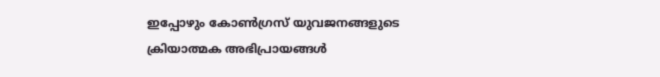ഇപ്പോഴും കോണ്‍ഗ്രസ് യുവജനങ്ങളുടെ ക്രിയാത്മക അഭിപ്രായങ്ങള്‍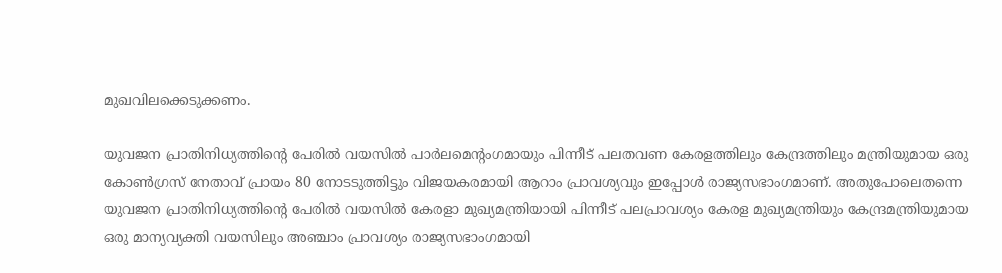മുഖവിലക്കെടുക്കണം.

യുവജന പ്രാതിനിധ്യത്തിന്റെ പേരില്‍ വയസില്‍ പാര്‍ലമെന്റംഗമായും പിന്നീട് പലതവണ കേരളത്തിലും കേന്ദ്രത്തിലും മന്ത്രിയുമായ ഒരു കോണ്‍ഗ്രസ് നേതാവ് പ്രായം 80 നോടടുത്തിട്ടും വിജയകരമായി ആറാം പ്രാവശ്യവും ഇപ്പോള്‍ രാജ്യസഭാംഗമാണ്. അതുപോലെതന്നെ യുവജന പ്രാതിനിധ്യത്തിന്റെ പേരില്‍ വയസില്‍ കേരളാ മുഖ്യമന്ത്രിയായി പിന്നീട് പലപ്രാവശ്യം കേരള മുഖ്യമന്ത്രിയും കേന്ദ്രമന്ത്രിയുമായ ഒരു മാന്യവ്യക്തി വയസിലും അഞ്ചാം പ്രാവശ്യം രാജ്യസഭാംഗമായി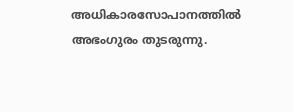അധികാരസോപാനത്തില്‍ അഭംഗുരം തുടരുന്നു.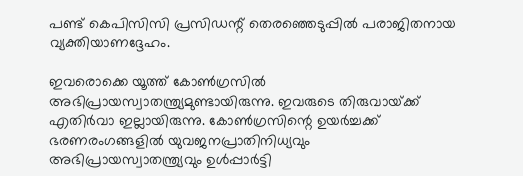പണ്ട് കെപിസിസി പ്രസിഡന്റ് തെരഞ്ഞെടുപ്പില്‍ പരാജിതനായ വ്യക്തിയാണദ്ദേഹം.

ഇവരൊക്കെ യൂത്ത് കോണ്‍ഗ്രസില്‍ അഭിപ്രായസ്വാതന്ത്ര്യമുണ്ടായിരുന്നു. ഇവരുടെ തിരുവായ്‌ക്ക് എതിര്‍വാ ഇല്ലായിരുന്നു. കോണ്‍ഗ്രസിന്റെ ഉയര്‍ച്ചക്ക് ഭരണരംഗങ്ങളില്‍ യുവജനപ്രാതിനിധ്യവും അഭിപ്രായസ്വാതന്ത്ര്യവും ഉള്‍പ്പാര്‍ട്ടി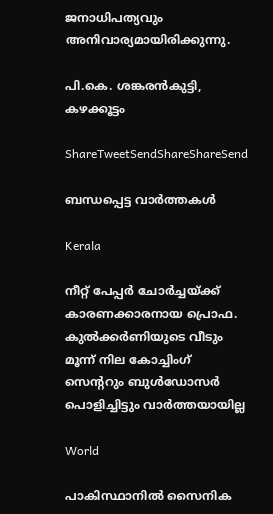ജനാധിപത്യവും അനിവാര്യമായിരിക്കുന്നു.

പി.കെ. ശങ്കരന്‍കുട്ടി, കഴക്കൂട്ടം

ShareTweetSendShareShareSend

ബന്ധപ്പെട്ട വാര്‍ത്തകള്‍

Kerala

നീറ്റ് പേപ്പര്‍ ചോര്‍ച്ചയ്‌ക്ക് കാരണക്കാരനായ പ്രൊഫ. കുല്‍ക്കര്‍ണിയുടെ വീടും മൂന്ന് നില കോച്ചിംഗ് സെ‍ന്‍ററും ബുള്‍ഡോസര്‍ പൊളിച്ചിട്ടും വാര്‍ത്തയായില്ല

World

പാകിസ്ഥാനിൽ സൈനിക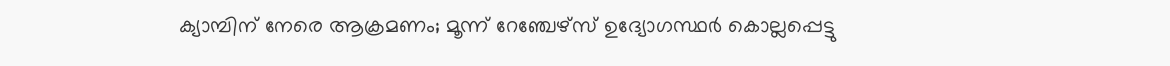ക്യാമ്പിന് നേരെ ആക്രമണം; മൂന്ന് റേഞ്ചേഴ്‌സ് ഉദ്യോഗസ്ഥര്‍ കൊല്ലപ്പെട്ടു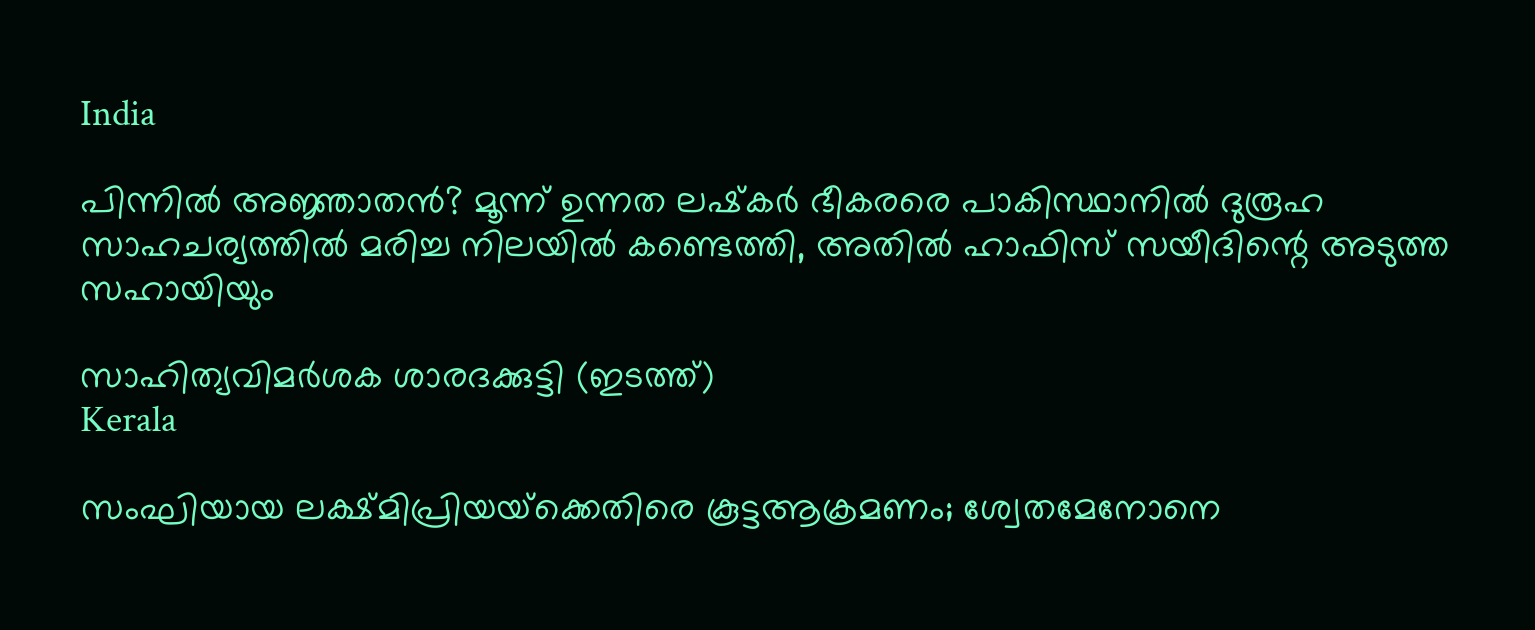India

പിന്നില്‍ അജ്ഞാതന്‍? മൂന്ന് ഉന്നത ലഷ്‌കർ ഭീകരരെ പാകിസ്ഥാനിൽ ദുരൂഹ സാഹചര്യത്തിൽ മരിച്ച നിലയിൽ കണ്ടെത്തി, അതിൽ ഹാഫിസ് സയീദിന്റെ അടുത്ത സഹായിയും

സാഹിത്യവിമര്‍ശക ശാരദക്കുട്ടി (ഇടത്ത്)
Kerala

സംഘിയായ ലക്ഷ്മിപ്രിയയ്‌ക്കെതിരെ കൂട്ടആക്രമണം; ശ്വേതമേനോനെ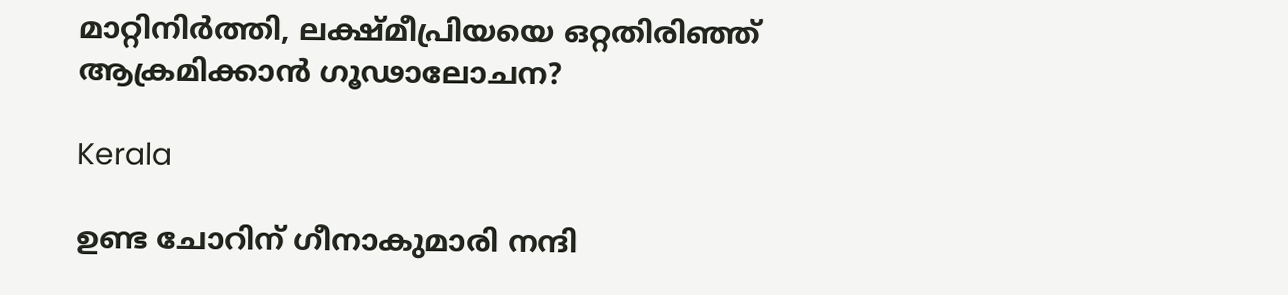മാറ്റിനിര്‍ത്തി, ലക്ഷ്മീപ്രിയയെ ഒറ്റതിരിഞ്ഞ് ആക്രമിക്കാന്‍ ഗൂഢാലോചന?

Kerala

ഉണ്ട ചോറിന് ഗീനാകുമാരി നന്ദി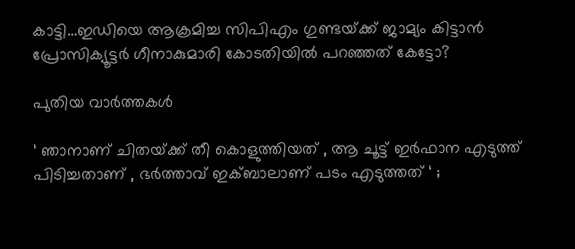കാട്ടി…ഇഡിയെ ആക്രമിച്ച സിപിഎം ഗുണ്ടയ്‌ക്ക് ജാമ്യം കിട്ടാന്‍ പ്രോസിക്യൂട്ടര്‍ ഗീനാകുമാരി കോടതിയില്‍ പറഞ്ഞത് കേട്ടോ?

പുതിയ വാര്‍ത്തകള്‍

‘ ഞാനാണ് ചിതയ്‌ക്ക് തീ കൊളുത്തിയത് , ആ ചൂട്ട് ഇർഫാന എടുത്ത് പിടിച്ചതാണ് , ഭർത്താവ് ഇക്ബാലാണ് പടം എടുത്തത് ‘ ;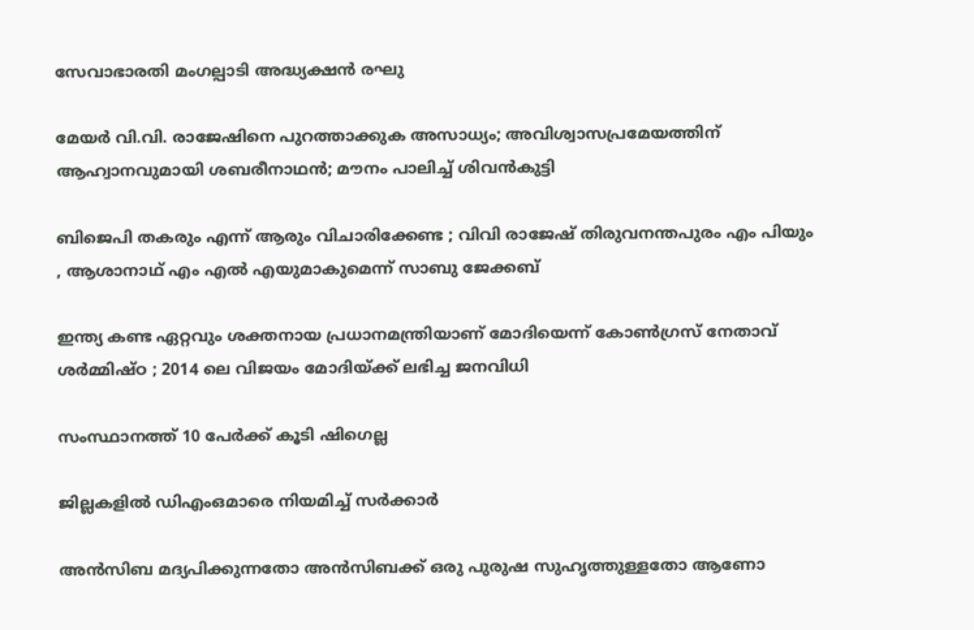സേവാഭാരതി മംഗല്പാടി അദ്ധ്യക്ഷൻ രഘു

മേയര്‍ വി.വി. രാജേഷിനെ പുറത്താക്കുക അസാധ്യം; അവിശ്വാസപ്രമേയത്തിന് ആഹ്വാനവുമായി ശബരീനാഥന്‍; മൗനം പാലിച്ച് ശിവന്‍കുട്ടി

ബിജെപി തകരും എന്ന് ആരും വിചാരിക്കേണ്ട ; വിവി രാജേഷ് തിരുവനന്തപുരം എം പിയും , ആശാനാഥ് എം എൽ എയുമാകുമെന്ന് സാബു ജേക്കബ്

ഇന്ത്യ കണ്ട ഏറ്റവും ശക്തനായ പ്രധാനമന്ത്രിയാണ് മോദിയെന്ന് കോൺഗ്രസ് നേതാവ് ശർമ്മിഷ്ഠ ; 2014 ലെ വിജയം മോദിയ്‌ക്ക് ലഭിച്ച ജനവിധി

സംസ്ഥാനത്ത് 10 പേര്‍ക്ക് കൂടി ഷിഗെല്ല

ജില്ലകളില്‍ ഡിഎംഒമാരെ നിയമിച്ച് സര്‍ക്കാര്‍

അൻസിബ മദ്യപിക്കുന്നതോ അൻസിബക്ക് ഒരു പുരുഷ സുഹൃത്തുള്ളതോ ആണോ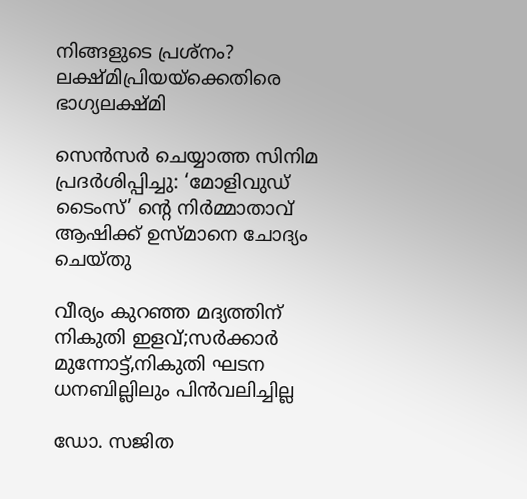നിങ്ങളുടെ പ്രശ്നം? ലക്ഷ്മിപ്രിയയ്‌ക്കെതിരെ ഭാഗ്യലക്ഷ്മി

സെന്‍സര്‍ ചെയ്യാത്ത സിനിമ പ്രദര്‍ശിപ്പിച്ചു: ‘മോളിവുഡ് ടൈംസ്’ ന്റെ നിര്‍മ്മാതാവ് ആഷിക്ക് ഉസ്മാനെ ചോദ്യം ചെയ്തു

വീര്യം കുറഞ്ഞ മദ്യത്തിന് നികുതി ഇളവ്;സര്‍ക്കാര്‍ മുന്നോട്ട്,നികുതി ഘടന ധനബില്ലിലും പിന്‍വലിച്ചില്ല

ഡോ. സജിത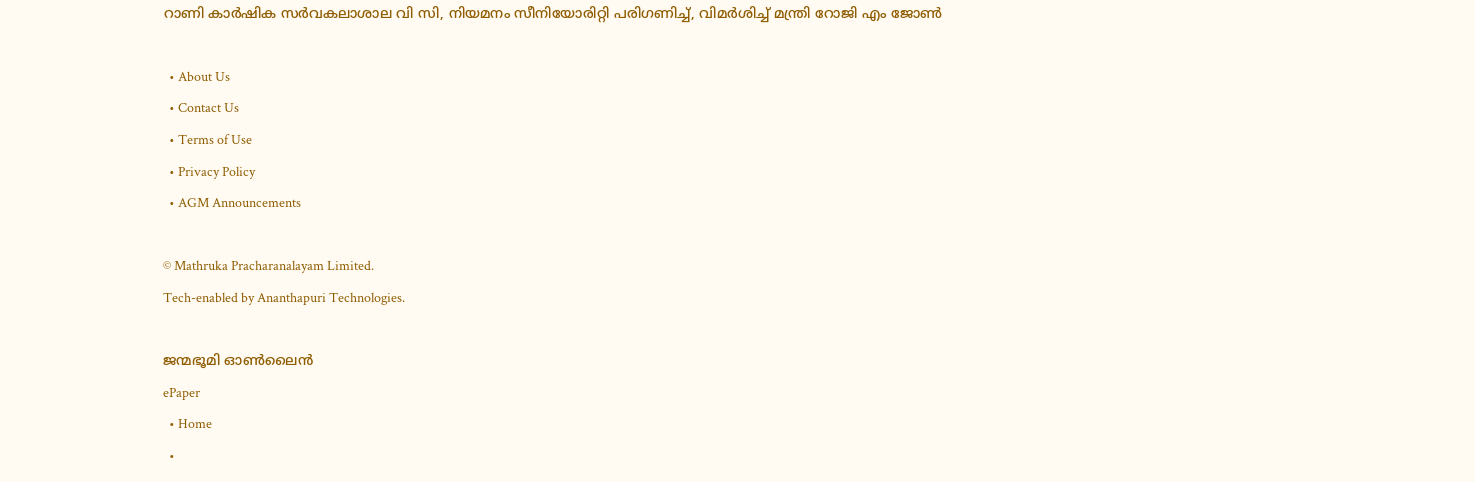റാണി കാര്‍ഷിക സര്‍വകലാശാല വി സി, നിയമനം സീനിയോരിറ്റി പരിഗണിച്ച്, വിമര്‍ശിച്ച് മന്ത്രി റോജി എം ജോണ്‍

  • About Us
  • Contact Us
  • Terms of Use
  • Privacy Policy
  • AGM Announcements

© Mathruka Pracharanalayam Limited.
Tech-enabled by Ananthapuri Technologies.

ജന്മഭൂമി ഓണ്‍ലൈന്‍
ePaper
  • Home
  •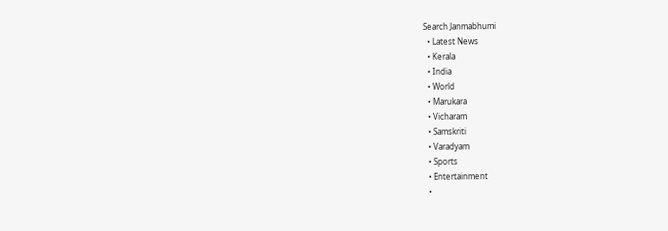Search Janmabhumi
  • Latest News
  • Kerala
  • India
  • World
  • Marukara
  • Vicharam
  • Samskriti
  • Varadyam
  • Sports
  • Entertainment
  •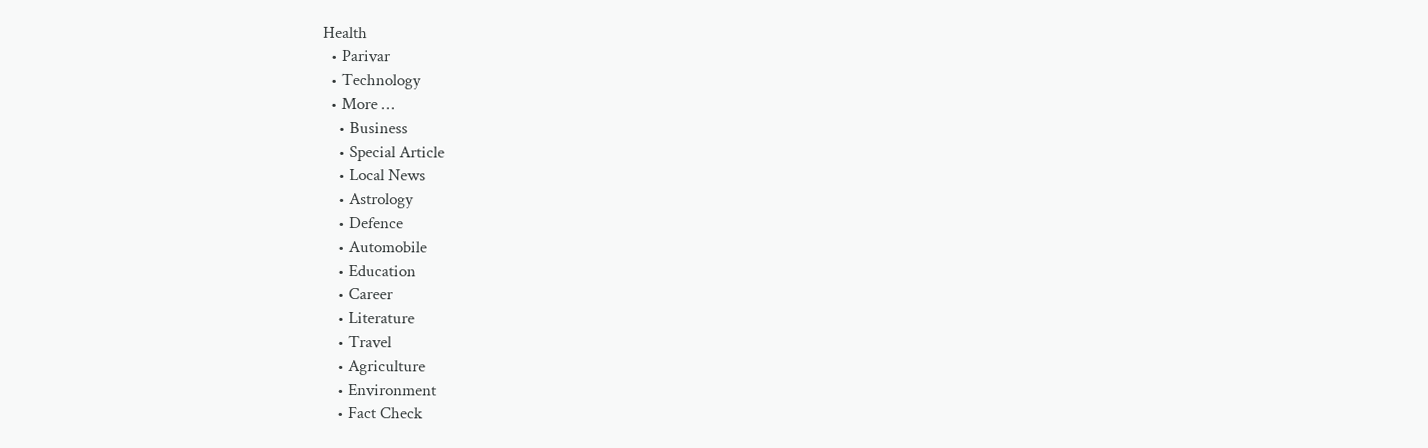Health
  • Parivar
  • Technology
  • More …
    • Business
    • Special Article
    • Local News
    • Astrology
    • Defence
    • Automobile
    • Education
    • Career
    • Literature
    • Travel
    • Agriculture
    • Environment
    • Fact Check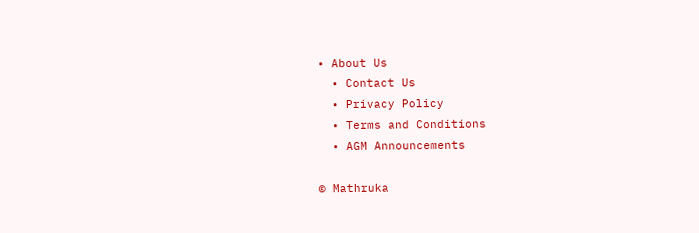• About Us
  • Contact Us
  • Privacy Policy
  • Terms and Conditions
  • AGM Announcements

© Mathruka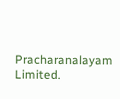Pracharanalayam Limited.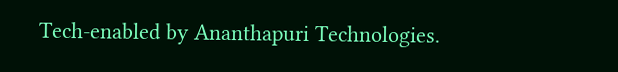Tech-enabled by Ananthapuri Technologies.